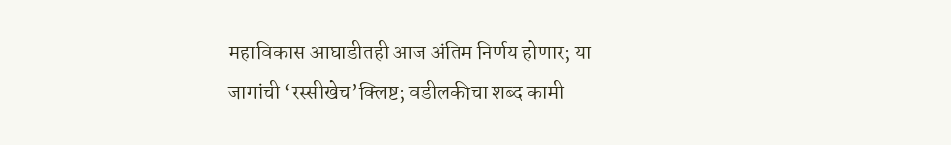महाविकास आघाडीतही आज अंतिम निर्णय होणार; या जागांची ‘रस्सीखेच’क्लिष्ट; वडीलकीचा शब्द कामी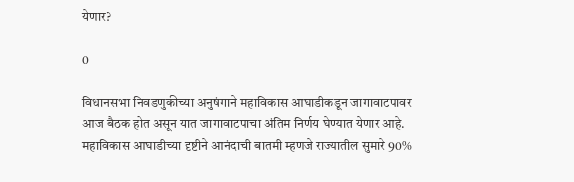येणार?

0

विधानसभा निवडणुकीच्या अनुषंगाने महाविकास आघाडीकडून जागावाटपावर आज बैठक होत असून यात जागावाटपाचा अंतिम निर्णय घेण्यात येणार आहे. महाविकास आघाडीच्या दृष्टीने आनंदाची बातमी म्हणजे राज्यातील सुमारे 90%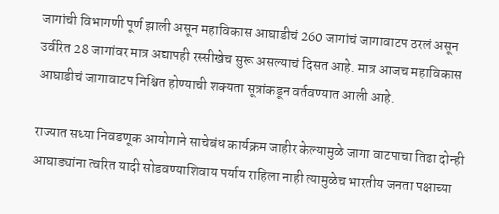जागांची विभागणी पूर्ण झाली असून महाविकास आघाडीचं 260 जागांचं जागावाटप ठरलं असून उर्वरित 28 जागांवर मात्र अद्यापही रस्सीखेच सुरू असल्याचं दिसत आहे. मात्र आजच महाविकास आघाडीचं जागावाटप निश्चित होण्याची शक्यता सूत्रांकडून वर्तवण्यात आली आहे.

राज्यात सध्या निवडणूक आयोगाने साचेबंध कार्यक्रम जाहीर केल्यामुळे जागा वाटपाचा तिढा दोन्ही आघाड्यांना त्वरित यादी सोडवण्याशिवाय पर्याय राहिला नाही त्यामुळेच भारतीय जनता पक्षाच्या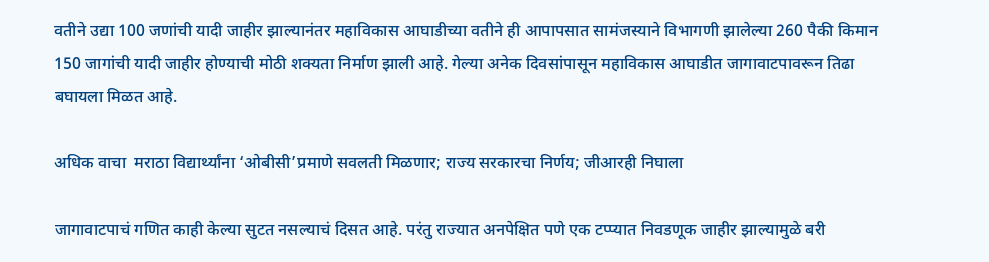वतीने उद्या 100 जणांची यादी जाहीर झाल्यानंतर महाविकास आघाडीच्या वतीने ही आपापसात सामंजस्याने विभागणी झालेल्या 260 पैकी किमान 150 जागांची यादी जाहीर होण्याची मोठी शक्यता निर्माण झाली आहे. गेल्या अनेक दिवसांपासून महाविकास आघाडीत जागावाटपावरून तिढा बघायला मिळत आहे.

अधिक वाचा  मराठा विद्यार्थ्यांना ‘ओबीसी’प्रमाणे सवलती मिळणार; राज्य सरकारचा निर्णय; जीआरही निघाला

जागावाटपाचं गणित काही केल्या सुटत नसल्याचं दिसत आहे. परंतु राज्यात अनपेक्षित पणे एक टप्प्यात निवडणूक जाहीर झाल्यामुळे बरी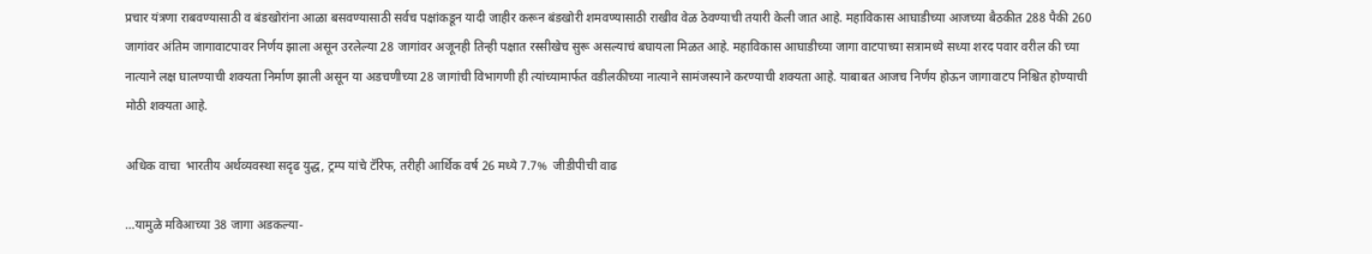प्रचार यंत्रणा राबवण्यासाठी व बंडखोरांना आळा बसवण्यासाठी सर्वच पक्षांकडून यादी जाहीर करून बंडखोरी शमवण्यासाठी राखीव वेळ ठेवण्याची तयारी केली जात आहे. महाविकास आघाडीच्या आजच्या बैठकीत 288 पैकी 260 जागांवर अंतिम जागावाटपावर निर्णय झाला असून उरलेल्या 28 जागांवर अजूनही तिन्ही पक्षात रस्सीखेच सुरू असल्याचं बघायला मिळत आहे. महाविकास आघाडीच्या जागा वाटपाच्या सत्रामध्ये सध्या शरद पवार वरील की च्या नात्याने लक्ष घालण्याची शक्यता निर्माण झाली असून या अडचणीच्या 28 जागांची विभागणी ही त्यांच्यामार्फत वडीलकीच्या नात्याने सामंजस्याने करण्याची शक्यता आहे. याबाबत आजच निर्णय होऊन जागावाटप निश्चित होण्याची मोठी शक्यता आहे.

अधिक वाचा  भारतीय अर्थव्यवस्था सदृढ युद्ध, ट्रम्प यांचे टॅरिफ, तरीही आर्थिक वर्ष 26 मध्ये 7.7%  जीडीपीची वाढ

…यामुळे मविआच्या 38 जागा अडकल्या-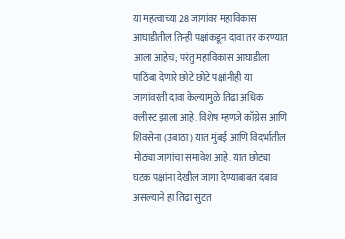या महत्वाच्या 28 जागांवर महाविकास आघाडीतील तिन्ही पक्षांकडून दावा तर करण्यात आला आहेच; परंतु महाविकास आघाडीला पाठिंबा देणारे छोटे छोटे पक्षांनीही या जागांवरती दावा केल्यामुळे तिढा अधिक क्लीस्ट झाला आहे. विशेष म्हणजे काँग्रेस आणि शिवसेना (उबाठा) यात मुंबई आणि विदर्भातील मोठ्या जागांचा समावेश आहे. यात छोट्या घटक पक्षांना देखील जागा देण्याबाबत दबाव असल्याने हा तिढा सुटत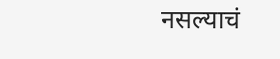नसल्याचं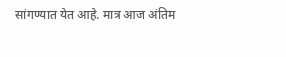सांगण्यात येत आहे. मात्र आज अंतिम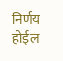निर्णय होईल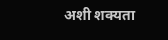अशी शक्यता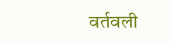वर्तवली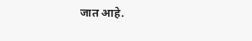जात आहे.